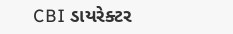CBI ડાયરેક્ટર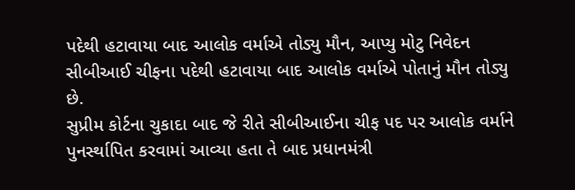પદેથી હટાવાયા બાદ આલોક વર્માએ તોડ્યુ મૌન, આપ્યુ મોટુ નિવેદન
સીબીઆઈ ચીફના પદેથી હટાવાયા બાદ આલોક વર્માએ પોતાનું મૌન તોડ્યુ છે.
સુપ્રીમ કોર્ટના ચુકાદા બાદ જે રીતે સીબીઆઈના ચીફ પદ પર આલોક વર્માને પુનર્સ્થાપિત કરવામાં આવ્યા હતા તે બાદ પ્રધાનમંત્રી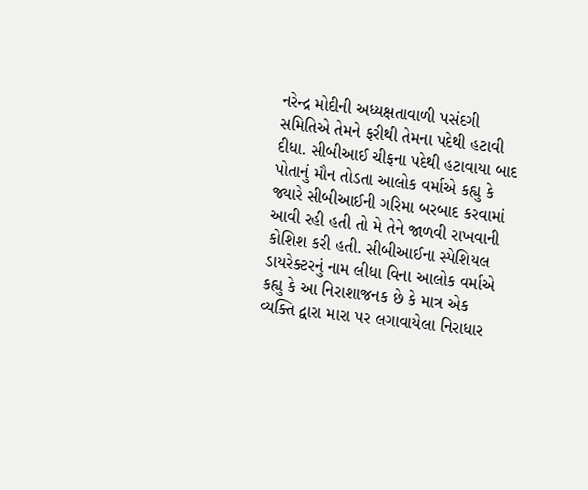નરેન્દ્ર મોદીની અધ્યક્ષતાવાળી પસંદગી સમિતિએ તેમને ફરીથી તેમના પદેથી હટાવી દીધા. સીબીઆઈ ચીફના પદેથી હટાવાયા બાદ પોતાનું મૌન તોડતા આલોક વર્માએ કહ્યુ કે જ્યારે સીબીઆઈની ગરિમા બરબાદ કરવામાં આવી રહી હતી તો મે તેને જાળવી રાખવાની કોશિશ કરી હતી. સીબીઆઈના સ્પેશિયલ ડાયરેક્ટરનું નામ લીધા વિના આલોક વર્માએ કહ્યુ કે આ નિરાશાજનક છે કે માત્ર એક વ્યક્તિ દ્વારા મારા પર લગાવાયેલા નિરાધાર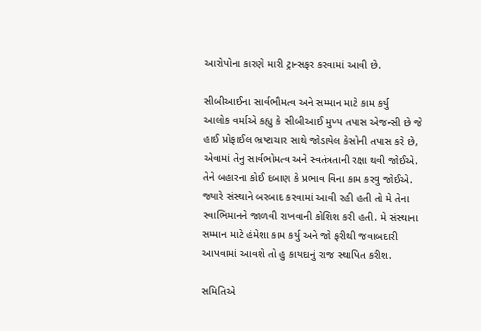આરોપોના કારણે મારી ટ્રાન્સફર કરવામાં આવી છે.

સીબીઆઈના સાર્વભૌમત્વ અને સમ્માન માટે કામ કર્યુ
આલોક વર્માએ કહ્યુ કે સીબીઆઈ મુખ્ય તપાસ એજન્સી છે જે હાઈ પ્રોફાઈલ ભ્રષ્ટાચાર સાથે જોડાયેલ કેસોની તપાસ કરે છે, એવામાં તેનુ સાર્વભોમત્વ અને સ્વતંત્રતાની રક્ષા થવી જોઈએ. તેને બહારના કોઈ દબાણ કે પ્રભાવ વિના કામ કરવુ જોઈએ. જ્યારે સંસ્થાને બરબાદ કરવામાં આવી રહી હતી તો મે તેના સ્વાભિમાનને જાળવી રાખવાની કોશિશ કરી હતી. મે સંસ્થાના સમ્માન માટે હંમેશા કામ કર્યુ અને જો ફરીથી જવાબદારી આપવામાં આવશે તો હુ કાયદાનું રાજ સ્થાપિત કરીશ.

સમિતિએ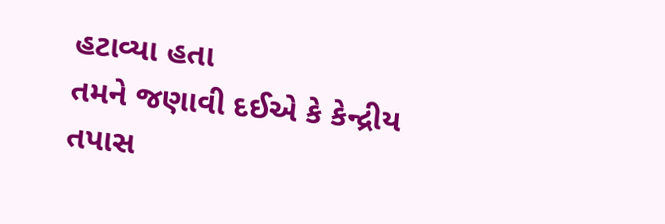હટાવ્યા હતા
તમને જણાવી દઈએ કે કેન્દ્રીય તપાસ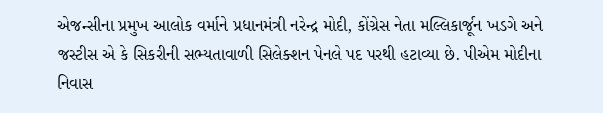એજન્સીના પ્રમુખ આલોક વર્માને પ્રધાનમંત્રી નરેન્દ્ર મોદી, કોંગ્રેસ નેતા મલ્લિકાર્જૂન ખડગે અને જસ્ટીસ એ કે સિકરીની સભ્યતાવાળી સિલેક્શન પેનલે પદ પરથી હટાવ્યા છે. પીએમ મોદીના નિવાસ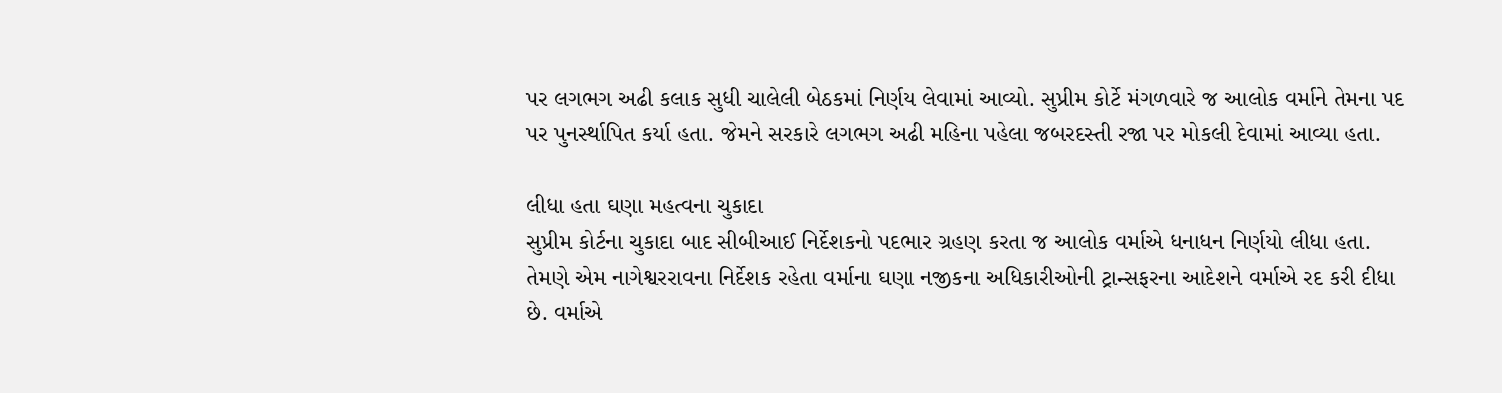પર લગભગ અઢી કલાક સુધી ચાલેલી બેઠકમાં નિર્ણય લેવામાં આવ્યો. સુપ્રીમ કોર્ટે મંગળવારે જ આલોક વર્માને તેમના પદ પર પુનર્સ્થાપિત કર્યા હતા. જેમને સરકારે લગભગ અઢી મહિના પહેલા જબરદસ્તી રજા પર મોકલી દેવામાં આવ્યા હતા.

લીધા હતા ઘણા મહત્વના ચુકાદા
સુપ્રીમ કોર્ટના ચુકાદા બાદ સીબીઆઈ નિર્દેશકનો પદભાર ગ્રહણ કરતા જ આલોક વર્માએ ધનાધન નિર્ણયો લીધા હતા. તેમણે એમ નાગેશ્વરરાવના નિર્દેશક રહેતા વર્માના ઘણા નજીકના અધિકારીઓની ટ્રાન્સફરના આદેશને વર્માએ રદ કરી દીધા છે. વર્માએ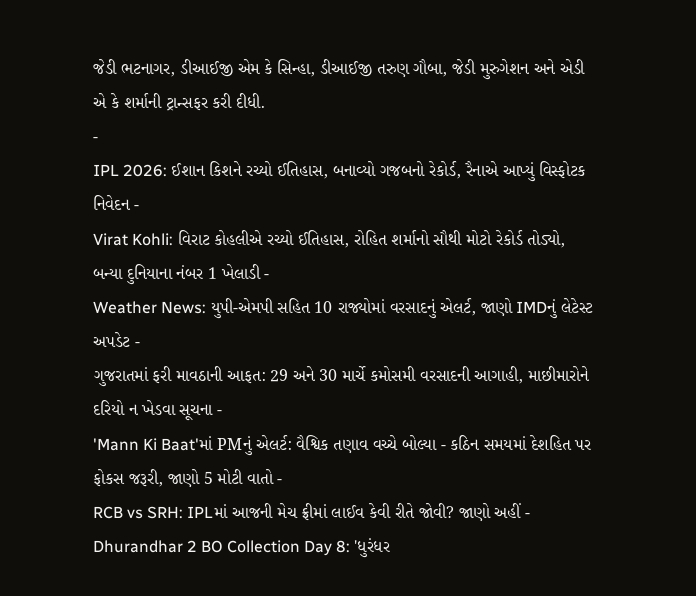જેડી ભટનાગર, ડીઆઈજી એમ કે સિન્હા, ડીઆઈજી તરુણ ગૌબા, જેડી મુરુગેશન અને એડી એ કે શર્માની ટ્રાન્સફર કરી દીધી.
-
IPL 2026: ઈશાન કિશને રચ્યો ઈતિહાસ, બનાવ્યો ગજબનો રેકોર્ડ, રૈનાએ આપ્યું વિસ્ફોટક નિવેદન -
Virat Kohli: વિરાટ કોહલીએ રચ્યો ઈતિહાસ, રોહિત શર્માનો સૌથી મોટો રેકોર્ડ તોડ્યો, બન્યા દુનિયાના નંબર 1 ખેલાડી -
Weather News: યુપી-એમપી સહિત 10 રાજ્યોમાં વરસાદનું એલર્ટ, જાણો IMDનું લેટેસ્ટ અપડેટ -
ગુજરાતમાં ફરી માવઠાની આફત: 29 અને 30 માર્ચે કમોસમી વરસાદની આગાહી, માછીમારોને દરિયો ન ખેડવા સૂચના -
'Mann Ki Baat'માં PMનું એલર્ટ: વૈશ્વિક તણાવ વચ્ચે બોલ્યા - કઠિન સમયમાં દેશહિત પર ફોકસ જરૂરી, જાણો 5 મોટી વાતો -
RCB vs SRH: IPLમાં આજની મેચ ફ્રીમાં લાઈવ કેવી રીતે જોવી? જાણો અહીં -
Dhurandhar 2 BO Collection Day 8: 'ધુરંધર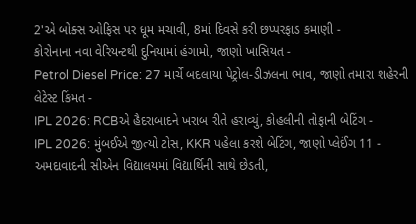2'એ બોક્સ ઓફિસ પર ધૂમ મચાવી, 8માં દિવસે કરી છપ્પરફાડ કમાણી -
કોરોનાના નવા વેરિયન્ટથી દુનિયામાં હંગામો, જાણો ખાસિયત -
Petrol Diesel Price: 27 માર્ચે બદલાયા પેટ્રોલ-ડીઝલના ભાવ, જાણો તમારા શહેરની લેટેસ્ટ કિંમત -
IPL 2026: RCBએ હૈદરાબાદને ખરાબ રીતે હરાવ્યું, કોહલીની તોફાની બેટિંગ -
IPL 2026: મુંબઈએ જીત્યો ટોસ, KKR પહેલા કરશે બેટિંગ, જાણો પ્લેઈંગ 11 -
અમદાવાદની સીએન વિદ્યાલયમાં વિદ્યાર્થિની સાથે છેડતી,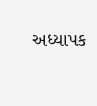અધ્યાપક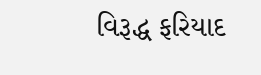વિરૂદ્ધ ફરિયાદ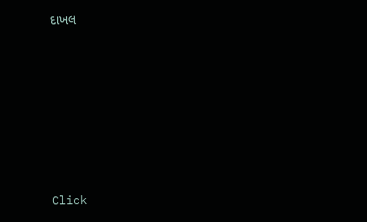દાખલ









Click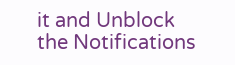it and Unblock the Notifications